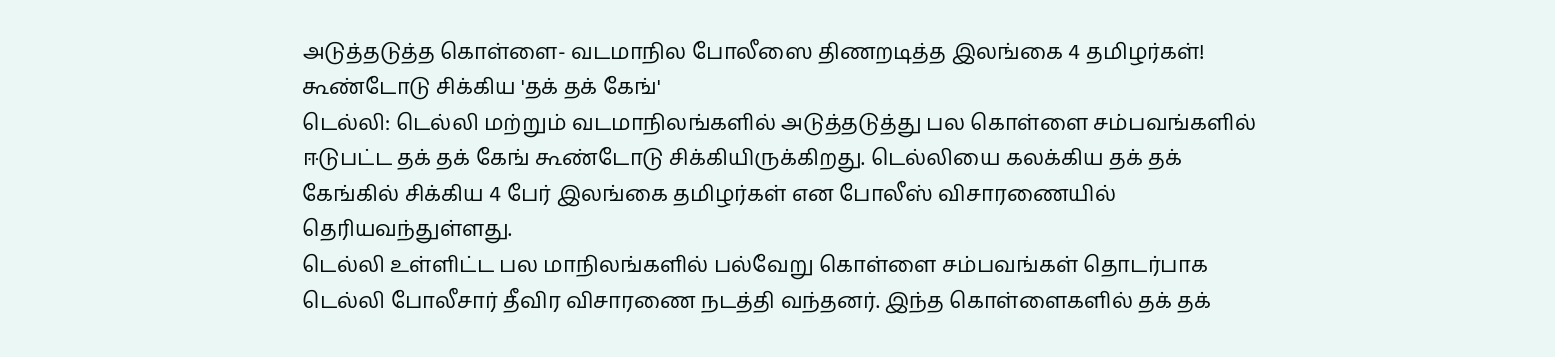அடுத்தடுத்த கொள்ளை- வடமாநில போலீஸை திணறடித்த இலங்கை 4 தமிழர்கள்! கூண்டோடு சிக்கிய 'தக் தக் கேங்'
டெல்லி: டெல்லி மற்றும் வடமாநிலங்களில் அடுத்தடுத்து பல கொள்ளை சம்பவங்களில் ஈடுபட்ட தக் தக் கேங் கூண்டோடு சிக்கியிருக்கிறது. டெல்லியை கலக்கிய தக் தக் கேங்கில் சிக்கிய 4 பேர் இலங்கை தமிழர்கள் என போலீஸ் விசாரணையில் தெரியவந்துள்ளது.
டெல்லி உள்ளிட்ட பல மாநிலங்களில் பல்வேறு கொள்ளை சம்பவங்கள் தொடர்பாக டெல்லி போலீசார் தீவிர விசாரணை நடத்தி வந்தனர். இந்த கொள்ளைகளில் தக் தக்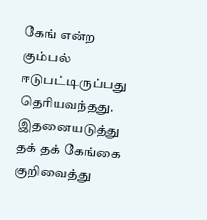கேங் என்ற கும்பல் ஈடுபட்டிருப்பது தெரியவந்தது. இதனையடுத்து தக் தக் கேங்கை குறிவைத்து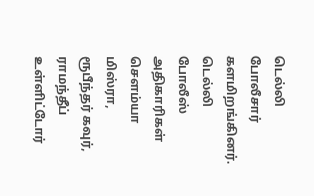டெல்லி போலீசார் களமிறங்கினர். டெல்லி போலீஸ் அதிகாரிகள் செளம்யா மிஸ்ரா, ரூபீந்தர் கவுர், ராமந்தீப் உள்ளிட்டோர்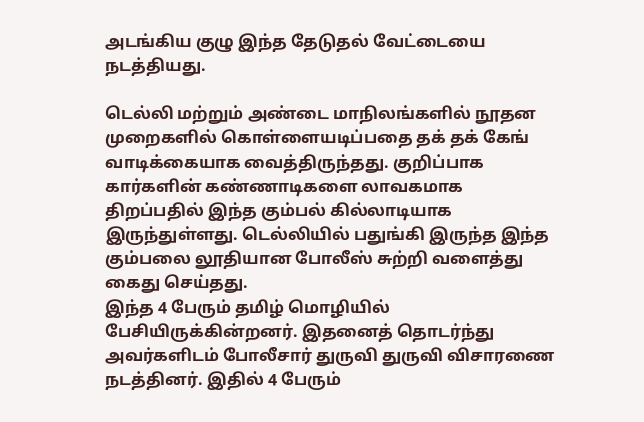அடங்கிய குழு இந்த தேடுதல் வேட்டையை நடத்தியது.

டெல்லி மற்றும் அண்டை மாநிலங்களில் நூதன முறைகளில் கொள்ளையடிப்பதை தக் தக் கேங் வாடிக்கையாக வைத்திருந்தது. குறிப்பாக கார்களின் கண்ணாடிகளை லாவகமாக திறப்பதில் இந்த கும்பல் கில்லாடியாக இருந்துள்ளது. டெல்லியில் பதுங்கி இருந்த இந்த கும்பலை லூதியான போலீஸ் சுற்றி வளைத்து கைது செய்தது.
இந்த 4 பேரும் தமிழ் மொழியில் பேசியிருக்கின்றனர். இதனைத் தொடர்ந்து அவர்களிடம் போலீசார் துருவி துருவி விசாரணை நடத்தினர். இதில் 4 பேரும்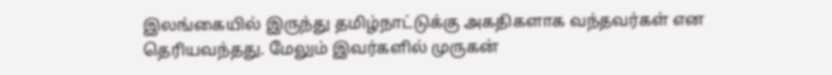இலங்கையில் இருந்து தமிழ்நாட்டுக்கு அகதிகளாக வந்தவர்கள் என தெரியவந்தது. மேலும் இவர்களில் முருகன்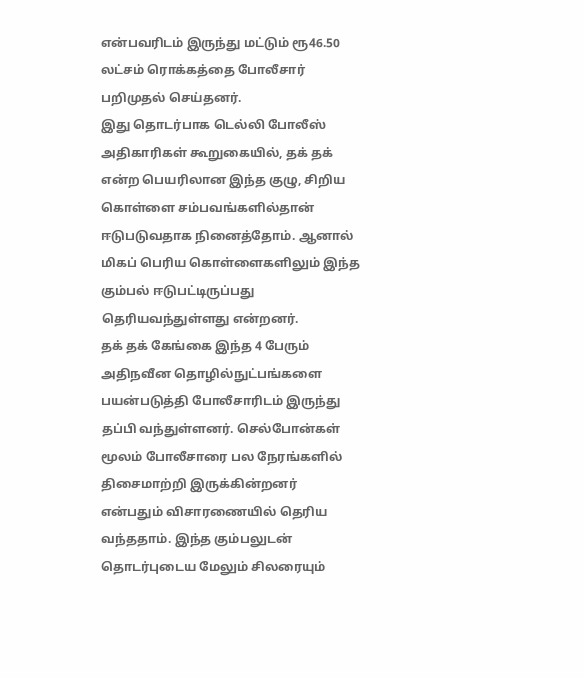என்பவரிடம் இருந்து மட்டும் ரூ46.50 லட்சம் ரொக்கத்தை போலீசார் பறிமுதல் செய்தனர்.
இது தொடர்பாக டெல்லி போலீஸ் அதிகாரிகள் கூறுகையில், தக் தக் என்ற பெயரிலான இந்த குழு, சிறிய கொள்ளை சம்பவங்களில்தான் ஈடுபடுவதாக நினைத்தோம். ஆனால் மிகப் பெரிய கொள்ளைகளிலும் இந்த கும்பல் ஈடுபட்டிருப்பது தெரியவந்துள்ளது என்றனர்.
தக் தக் கேங்கை இந்த 4 பேரும் அதிநவீன தொழில்நுட்பங்களை பயன்படுத்தி போலீசாரிடம் இருந்து தப்பி வந்துள்ளனர். செல்போன்கள் மூலம் போலீசாரை பல நேரங்களில் திசைமாற்றி இருக்கின்றனர் என்பதும் விசாரணையில் தெரிய வந்ததாம். இந்த கும்பலுடன் தொடர்புடைய மேலும் சிலரையும்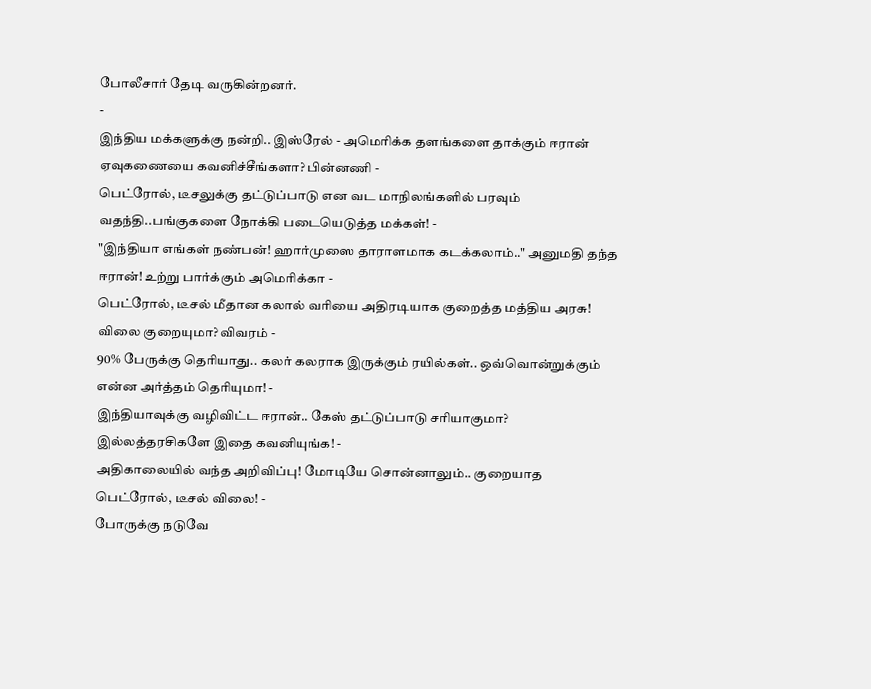போலீசார் தேடி வருகின்றனர்.
-
இந்திய மக்களுக்கு நன்றி.. இஸ்ரேல் - அமெரிக்க தளங்களை தாக்கும் ஈரான் ஏவுகணையை கவனிச்சீங்களா? பின்னணி -
பெட்ரோல், டீசலுக்கு தட்டுப்பாடு என வட மாநிலங்களில் பரவும் வதந்தி..பங்குகளை நோக்கி படையெடுத்த மக்கள்! -
"இந்தியா எங்கள் நண்பன்! ஹார்முஸை தாராளமாக கடக்கலாம்.." அனுமதி தந்த ஈரான்! உற்று பார்க்கும் அமெரிக்கா -
பெட்ரோல், டீசல் மீதான கலால் வரியை அதிரடியாக குறைத்த மத்திய அரசு! விலை குறையுமா? விவரம் -
90% பேருக்கு தெரியாது.. கலர் கலராக இருக்கும் ரயில்கள்.. ஒவ்வொன்றுக்கும் என்ன அர்த்தம் தெரியுமா! -
இந்தியாவுக்கு வழிவிட்ட ஈரான்.. கேஸ் தட்டுப்பாடு சரியாகுமா? இல்லத்தரசிகளே இதை கவனியுங்க! -
அதிகாலையில் வந்த அறிவிப்பு! மோடியே சொன்னாலும்.. குறையாத பெட்ரோல், டீசல் விலை! -
போருக்கு நடுவே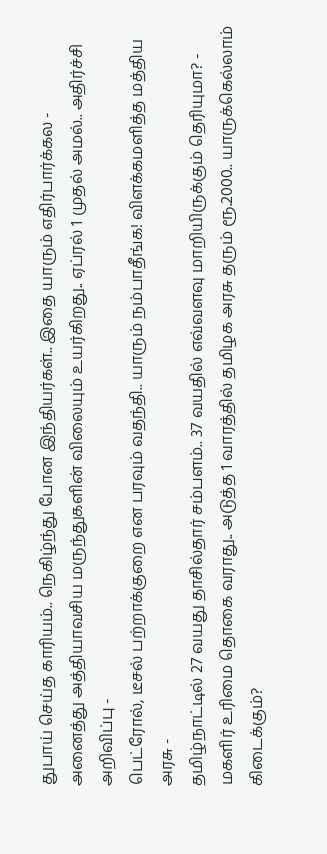துபாய் செய்த காரியம்.. நெகிழ்ந்து போன இந்தியர்கள்.. இதை யாரும் எதிர்பார்க்கல -
அனைத்து அத்தியாவசிய மருந்துகளின் விலையும் உயர்கிறது.. ஏப்ரல் 1 முதல் அமல்.. அதிர்ச்சி அறிவிப்பு -
பெட்ரோல், டீசல் பற்றாக்குறை என பரவும் வதந்தி.. யாரும் நம்பாதீங்க! விளக்கமளித்த மத்திய அரசு -
தமிழ்நாட்டில் 27 வயது தாசில்தார் சம்பளம்.. 37 வயதில் எவ்வளவு மாறியிருக்கும் தெரியுமா? -
மகளிர் உரிமை தொகை வராது.. அடுத்த 1 வாரத்தில் தமிழக அரசு தரும் ரூ.2000.. யாருக்கெல்லாம் கிடைக்கும்?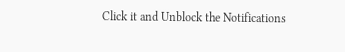Click it and Unblock the Notifications